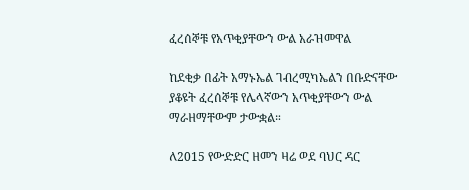ፈረሰኞቹ የአጥቂያቸውን ውል አራዝመዋል

ከደቂቃ በፊት አማኑኤል ገብረሚካኤልን በቡድናቸው ያቆዩት ፈረሰኞቹ የሌላኛውን አጥቂያቸውን ውል ማራዘማቸውም ታውቋል።

ለ2015 የውድድር ዘመን ዛሬ ወደ ባህር ዳር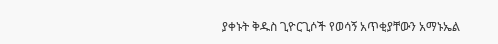ያቀኑት ቅዱስ ጊዮርጊሶች የወሳኝ አጥቂያቸውን አማኑኤል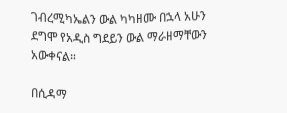ገብረሚካኤልን ውል ካካዘሙ በኋላ አሁን ደግሞ የአዲስ ግደይን ውል ማራዘማቸውን አውቀናል።

በሲዳማ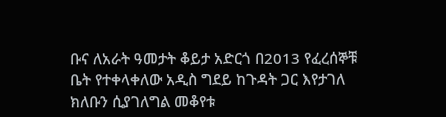ቡና ለአራት ዓመታት ቆይታ አድርጎ በ2013 የፈረሰኞቹ ቤት የተቀላቀለው አዲስ ግደይ ከጉዳት ጋር እየታገለ ክለቡን ሲያገለግል መቆየቱ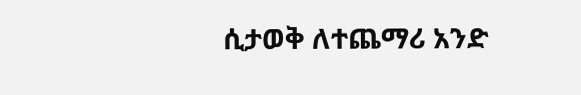ሲታወቅ ለተጨማሪ አንድ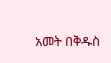አመት በቅዱስ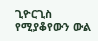ጊዮርጊስ የሚያቆየውን ውል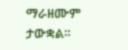ማራዘሙም ታውቋል።